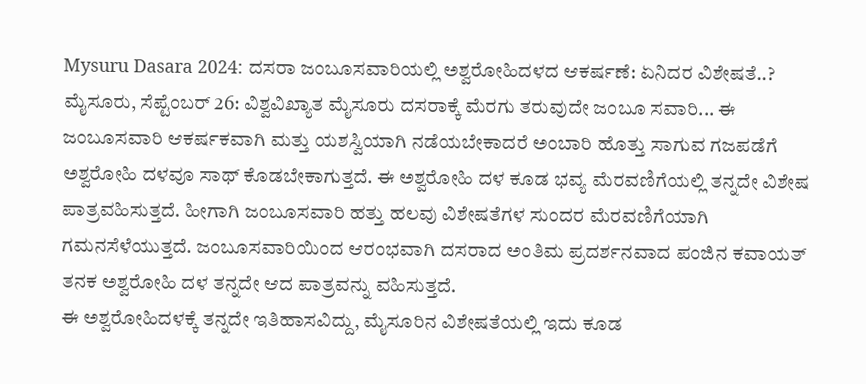Mysuru Dasara 2024: ದಸರಾ ಜಂಬೂಸವಾರಿಯಲ್ಲಿ ಅಶ್ವರೋಹಿದಳದ ಆಕರ್ಷಣೆ: ಏನಿದರ ವಿಶೇಷತೆ..?
ಮೈಸೂರು, ಸೆಪ್ಟೆಂಬರ್ 26: ವಿಶ್ವವಿಖ್ಯಾತ ಮೈಸೂರು ದಸರಾಕ್ಕೆ ಮೆರಗು ತರುವುದೇ ಜಂಬೂ ಸವಾರಿ... ಈ ಜಂಬೂಸವಾರಿ ಆಕರ್ಷಕವಾಗಿ ಮತ್ತು ಯಶಸ್ವಿಯಾಗಿ ನಡೆಯಬೇಕಾದರೆ ಅಂಬಾರಿ ಹೊತ್ತು ಸಾಗುವ ಗಜಪಡೆಗೆ ಅಶ್ವರೋಹಿ ದಳವೂ ಸಾಥ್ ಕೊಡಬೇಕಾಗುತ್ತದೆ. ಈ ಅಶ್ವರೋಹಿ ದಳ ಕೂಡ ಭವ್ಯ ಮೆರವಣಿಗೆಯಲ್ಲಿ ತನ್ನದೇ ವಿಶೇಷ ಪಾತ್ರವಹಿಸುತ್ತದೆ. ಹೀಗಾಗಿ ಜಂಬೂಸವಾರಿ ಹತ್ತು ಹಲವು ವಿಶೇಷತೆಗಳ ಸುಂದರ ಮೆರವಣಿಗೆಯಾಗಿ ಗಮನಸೆಳೆಯುತ್ತದೆ. ಜಂಬೂಸವಾರಿಯಿಂದ ಆರಂಭವಾಗಿ ದಸರಾದ ಅಂತಿಮ ಪ್ರದರ್ಶನವಾದ ಪಂಜಿನ ಕವಾಯತ್ ತನಕ ಅಶ್ವರೋಹಿ ದಳ ತನ್ನದೇ ಆದ ಪಾತ್ರವನ್ನು ವಹಿಸುತ್ತದೆ.
ಈ ಅಶ್ವರೋಹಿದಳಕ್ಕೆ ತನ್ನದೇ ಇತಿಹಾಸವಿದ್ದು, ಮೈಸೂರಿನ ವಿಶೇಷತೆಯಲ್ಲಿ ಇದು ಕೂಡ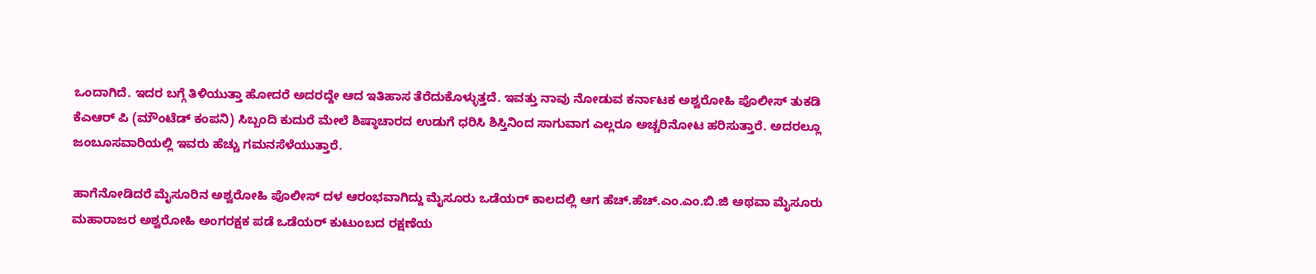ಒಂದಾಗಿದೆ. ಇದರ ಬಗ್ಗೆ ತಿಳಿಯುತ್ತಾ ಹೋದರೆ ಅದರದ್ದೇ ಆದ ಇತಿಹಾಸ ತೆರೆದುಕೊಳ್ಳುತ್ತದೆ. ಇವತ್ತು ನಾವು ನೋಡುವ ಕರ್ನಾಟಕ ಅಶ್ವರೋಹಿ ಪೊಲೀಸ್ ತುಕಡಿ ಕೆಎಆರ್ ಪಿ (ಮೌಂಟೆಡ್ ಕಂಪನಿ) ಸಿಬ್ಬಂದಿ ಕುದುರೆ ಮೇಲೆ ಶಿಷ್ಠಾಚಾರದ ಉಡುಗೆ ಧರಿಸಿ ಶಿಸ್ತಿನಿಂದ ಸಾಗುವಾಗ ಎಲ್ಲರೂ ಅಚ್ಚರಿನೋಟ ಹರಿಸುತ್ತಾರೆ. ಅದರಲ್ಲೂ ಜಂಬೂಸವಾರಿಯಲ್ಲಿ ಇವರು ಹೆಚ್ಚು ಗಮನಸೆಳೆಯುತ್ತಾರೆ.

ಹಾಗೆನೋಡಿದರೆ ಮೈಸೂರಿನ ಅಶ್ವರೋಹಿ ಪೊಲೀಸ್ ದಳ ಆರಂಭವಾಗಿದ್ದು ಮೈಸೂರು ಒಡೆಯರ್ ಕಾಲದಲ್ಲಿ ಆಗ ಹೆಚ್.ಹೆಚ್.ಎಂ.ಎಂ.ಬಿ.ಜಿ ಅಥವಾ ಮೈಸೂರು ಮಹಾರಾಜರ ಅಶ್ವರೋಹಿ ಅಂಗರಕ್ಷಕ ಪಡೆ ಒಡೆಯರ್ ಕುಟುಂಬದ ರಕ್ಷಣೆಯ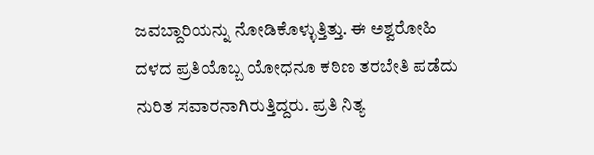ಜವಬ್ದಾರಿಯನ್ನು ನೋಡಿಕೊಳ್ಳುತ್ತಿತ್ತು. ಈ ಅಶ್ವರೋಹಿ ದಳದ ಪ್ರತಿಯೊಬ್ಬ ಯೋಧನೂ ಕಠಿಣ ತರಬೇತಿ ಪಡೆದು ನುರಿತ ಸವಾರನಾಗಿರುತ್ತಿದ್ದರು. ಪ್ರತಿ ನಿತ್ಯ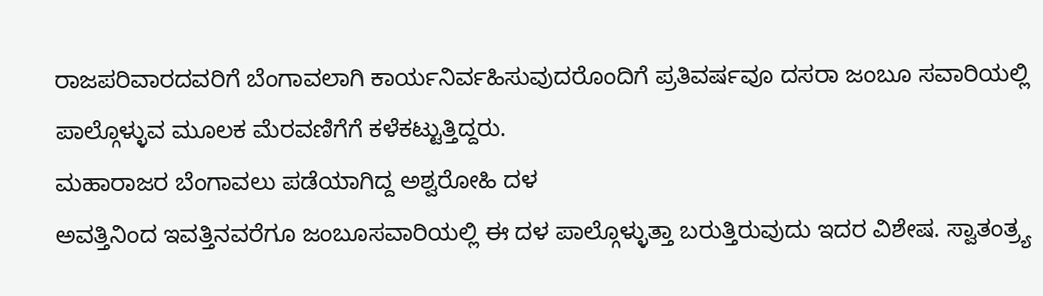ರಾಜಪರಿವಾರದವರಿಗೆ ಬೆಂಗಾವಲಾಗಿ ಕಾರ್ಯನಿರ್ವಹಿಸುವುದರೊಂದಿಗೆ ಪ್ರತಿವರ್ಷವೂ ದಸರಾ ಜಂಬೂ ಸವಾರಿಯಲ್ಲಿ ಪಾಲ್ಗೊಳ್ಳುವ ಮೂಲಕ ಮೆರವಣಿಗೆಗೆ ಕಳೆಕಟ್ಟುತ್ತಿದ್ದರು.
ಮಹಾರಾಜರ ಬೆಂಗಾವಲು ಪಡೆಯಾಗಿದ್ದ ಅಶ್ವರೋಹಿ ದಳ
ಅವತ್ತಿನಿಂದ ಇವತ್ತಿನವರೆಗೂ ಜಂಬೂಸವಾರಿಯಲ್ಲಿ ಈ ದಳ ಪಾಲ್ಗೊಳ್ಳುತ್ತಾ ಬರುತ್ತಿರುವುದು ಇದರ ವಿಶೇಷ. ಸ್ವಾತಂತ್ರ್ಯ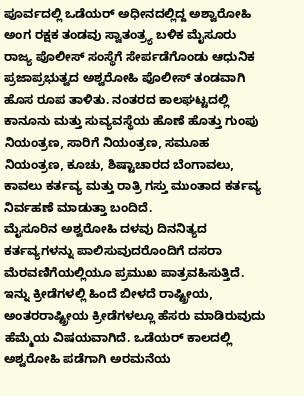ಪೂರ್ವದಲ್ಲಿ ಒಡೆಯರ್ ಅಧೀನದಲ್ಲಿದ್ದ ಅಶ್ವಾರೋಹಿ ಅಂಗ ರಕ್ಷಕ ತಂಡವು ಸ್ವಾತಂತ್ರ್ಯ ಬಳಿಕ ಮೈಸೂರು ರಾಜ್ಯ ಪೊಲೀಸ್ ಸಂಸ್ಥೆಗೆ ಸೇರ್ಪಡೆಗೊಂಡು ಆಧುನಿಕ ಪ್ರಜಾಪ್ರಭುತ್ವದ ಅಶ್ವರೋಹಿ ಪೊಲೀಸ್ ತಂಡವಾಗಿ ಹೊಸ ರೂಪ ತಾಳಿತು. ನಂತರದ ಕಾಲಘಟ್ಟದಲ್ಲಿ ಕಾನೂನು ಮತ್ತು ಸುವ್ಯವಸ್ಥೆಯ ಹೊಣೆ ಹೊತ್ತು ಗುಂಪು ನಿಯಂತ್ರಣ, ಸಾರಿಗೆ ನಿಯಂತ್ರಣ, ಸಮೂಹ ನಿಯಂತ್ರಣ, ಕೂಚು, ಶಿಷ್ಟಾಚಾರದ ಬೆಂಗಾವಲು, ಕಾವಲು ಕರ್ತವ್ಯ ಮತ್ತು ರಾತ್ರಿ ಗಸ್ತು ಮುಂತಾದ ಕರ್ತವ್ಯ ನಿರ್ವಹಣೆ ಮಾಡುತ್ತಾ ಬಂದಿದೆ.
ಮೈಸೂರಿನ ಅಶ್ವರೋಹಿ ದಳವು ದಿನನಿತ್ಯದ ಕರ್ತವ್ಯಗಳನ್ನು ಪಾಲಿಸುವುದರೊಂದಿಗೆ ದಸರಾ ಮೆರವಣಿಗೆಯಲ್ಲಿಯೂ ಪ್ರಮುಖ ಪಾತ್ರವಹಿಸುತ್ತಿದೆ. ಇನ್ನು ಕ್ರೀಡೆಗಳಲ್ಲಿ ಹಿಂದೆ ಬೀಳದೆ ರಾಷ್ಟ್ರೀಯ, ಅಂತರರಾಷ್ಟ್ರೀಯ ಕ್ರೀಡೆಗಳಲ್ಲೂ ಹೆಸರು ಮಾಡಿರುವುದು ಹೆಮ್ಮೆಯ ವಿಷಯವಾಗಿದೆ. ಒಡೆಯರ್ ಕಾಲದಲ್ಲಿ ಅಶ್ವರೋಹಿ ಪಡೆಗಾಗಿ ಅರಮನೆಯ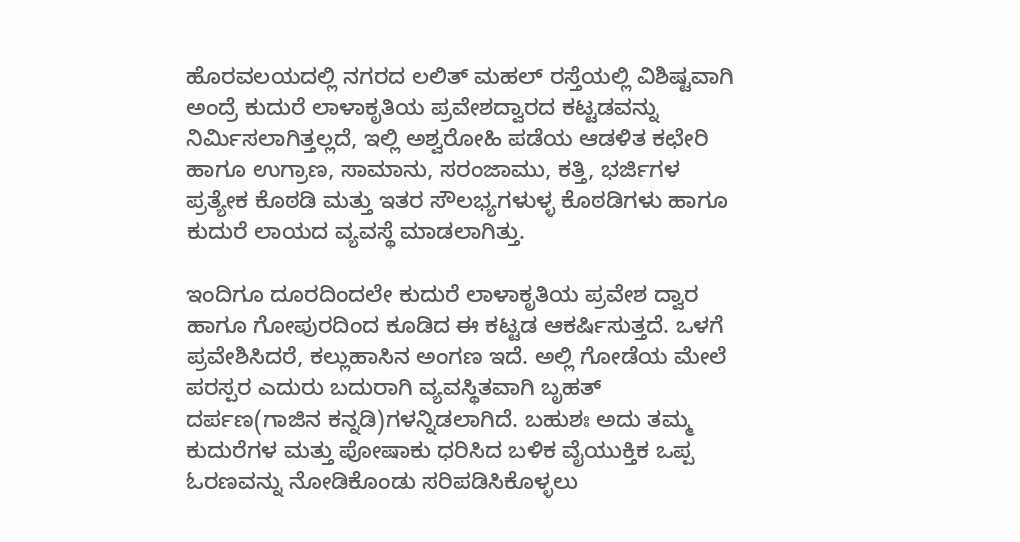ಹೊರವಲಯದಲ್ಲಿ ನಗರದ ಲಲಿತ್ ಮಹಲ್ ರಸ್ತೆಯಲ್ಲಿ ವಿಶಿಷ್ಟವಾಗಿ ಅಂದ್ರೆ ಕುದುರೆ ಲಾಳಾಕೃತಿಯ ಪ್ರವೇಶದ್ವಾರದ ಕಟ್ಟಡವನ್ನು ನಿರ್ಮಿಸಲಾಗಿತ್ತಲ್ಲದೆ, ಇಲ್ಲಿ ಅಶ್ವರೋಹಿ ಪಡೆಯ ಆಡಳಿತ ಕಛೇರಿ ಹಾಗೂ ಉಗ್ರಾಣ, ಸಾಮಾನು, ಸರಂಜಾಮು, ಕತ್ತಿ, ಭರ್ಜಿಗಳ ಪ್ರತ್ಯೇಕ ಕೊಠಡಿ ಮತ್ತು ಇತರ ಸೌಲಭ್ಯಗಳುಳ್ಳ ಕೊಠಡಿಗಳು ಹಾಗೂ ಕುದುರೆ ಲಾಯದ ವ್ಯವಸ್ಥೆ ಮಾಡಲಾಗಿತ್ತು.

ಇಂದಿಗೂ ದೂರದಿಂದಲೇ ಕುದುರೆ ಲಾಳಾಕೃತಿಯ ಪ್ರವೇಶ ದ್ವಾರ ಹಾಗೂ ಗೋಪುರದಿಂದ ಕೂಡಿದ ಈ ಕಟ್ಟಡ ಆಕರ್ಷಿಸುತ್ತದೆ. ಒಳಗೆ ಪ್ರವೇಶಿಸಿದರೆ, ಕಲ್ಲುಹಾಸಿನ ಅಂಗಣ ಇದೆ. ಅಲ್ಲಿ ಗೋಡೆಯ ಮೇಲೆ ಪರಸ್ಪರ ಎದುರು ಬದುರಾಗಿ ವ್ಯವಸ್ಥಿತವಾಗಿ ಬೃಹತ್ ದರ್ಪಣ(ಗಾಜಿನ ಕನ್ನಡಿ)ಗಳನ್ನಿಡಲಾಗಿದೆ. ಬಹುಶಃ ಅದು ತಮ್ಮ ಕುದುರೆಗಳ ಮತ್ತು ಪೋಷಾಕು ಧರಿಸಿದ ಬಳಿಕ ವೈಯುಕ್ತಿಕ ಒಪ್ಪ ಓರಣವನ್ನು ನೋಡಿಕೊಂಡು ಸರಿಪಡಿಸಿಕೊಳ್ಳಲು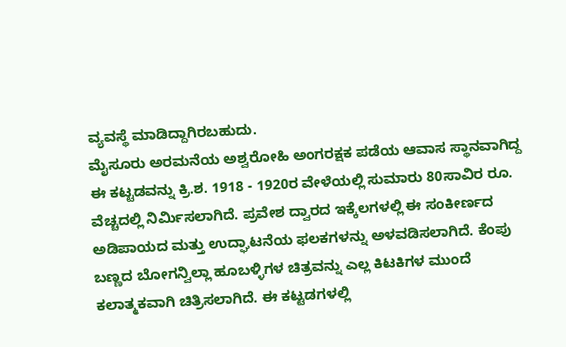ವ್ಯವಸ್ಥೆ ಮಾಡಿದ್ದಾಗಿರಬಹುದು.
ಮೈಸೂರು ಅರಮನೆಯ ಅಶ್ವರೋಹಿ ಅಂಗರಕ್ಷಕ ಪಡೆಯ ಆವಾಸ ಸ್ಥಾನವಾಗಿದ್ದ ಈ ಕಟ್ಟಡವನ್ನು ಕ್ರಿ.ಶ. 1918 - 1920ರ ವೇಳೆಯಲ್ಲಿ ಸುಮಾರು 80ಸಾವಿರ ರೂ. ವೆಚ್ಚದಲ್ಲಿ ನಿರ್ಮಿಸಲಾಗಿದೆ. ಪ್ರವೇಶ ದ್ವಾರದ ಇಕ್ಕೆಲಗಳಲ್ಲಿ ಈ ಸಂಕೀರ್ಣದ ಅಡಿಪಾಯದ ಮತ್ತು ಉದ್ಘಾಟನೆಯ ಫಲಕಗಳನ್ನು ಅಳವಡಿಸಲಾಗಿದೆ. ಕೆಂಪು ಬಣ್ಣದ ಬೋಗನ್ವಿಲ್ಲಾ ಹೂಬಳ್ಳಿಗಳ ಚಿತ್ರವನ್ನು ಎಲ್ಲ ಕಿಟಕಿಗಳ ಮುಂದೆ ಕಲಾತ್ಮಕವಾಗಿ ಚಿತ್ರಿಸಲಾಗಿದೆ. ಈ ಕಟ್ಟಡಗಳಲ್ಲಿ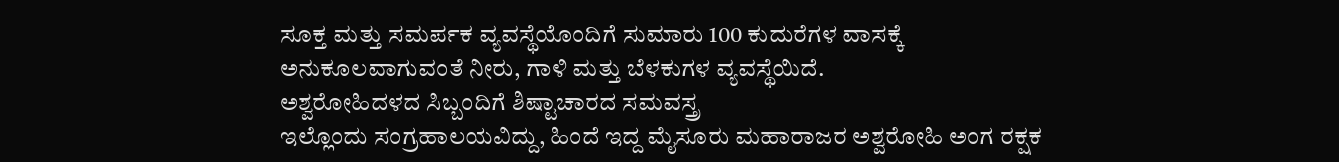ಸೂಕ್ತ ಮತ್ತು ಸಮರ್ಪಕ ವ್ಯವಸ್ಥೆಯೊಂದಿಗೆ ಸುಮಾರು 100 ಕುದುರೆಗಳ ವಾಸಕ್ಕೆ ಅನುಕೂಲವಾಗುವಂತೆ ನೀರು, ಗಾಳಿ ಮತ್ತು ಬೆಳಕುಗಳ ವ್ಯವಸ್ಥೆಯಿದೆ.
ಅಶ್ವರೋಹಿದಳದ ಸಿಬ್ಬಂದಿಗೆ ಶಿಷ್ಟಾಚಾರದ ಸಮವಸ್ತ್ರ
ಇಲ್ಲೊಂದು ಸಂಗ್ರಹಾಲಯವಿದ್ದು, ಹಿಂದೆ ಇದ್ದ ಮೈಸೂರು ಮಹಾರಾಜರ ಅಶ್ವರೋಹಿ ಅಂಗ ರಕ್ಷಕ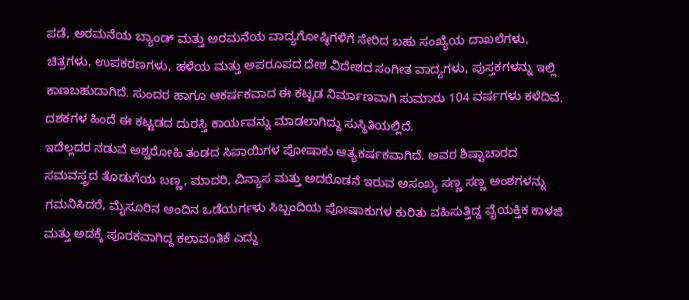ಪಡೆ, ಅರಮನೆಯ ಬ್ಯಾಂಡ್ ಮತ್ತು ಅರಮನೆಯ ವಾದ್ಯಗೋಷ್ಠಿಗಳಿಗೆ ಸೇರಿದ ಬಹು ಸಂಖ್ಯೆಯ ದಾಖಲೆಗಳು, ಚಿತ್ರಗಳು, ಉಪಕರಣಗಳು, ಹಳೆಯ ಮತ್ತು ಅಪರೂಪದ ದೇಶ ವಿದೇಶದ ಸಂಗೀತ ವಾದ್ಯಗಳು, ಪುಸ್ತಕಗಳನ್ನು ಇಲ್ಲಿ ಕಾಣಬಹುದಾಗಿದೆ. ಸುಂದರ ಹಾಗೂ ಆಕರ್ಷಕವಾದ ಈ ಕಟ್ಟಡ ನಿರ್ಮಾಣವಾಗಿ ಸುಮಾರು 104 ವರ್ಷಗಳು ಕಳೆದಿವೆ. ದಶಕಗಳ ಹಿಂದೆ ಈ ಕಟ್ಟಡದ ದುರಸ್ತಿ ಕಾರ್ಯವನ್ನು ಮಾಡಲಾಗಿದ್ದು ಸುಸ್ಥಿತಿಯಲ್ಲಿದೆ.
ಇದೆಲ್ಲದರ ನಡುವೆ ಅಶ್ವರೋಹಿ ತಂಡದ ಸಿಪಾಯಿಗಳ ಪೋಷಾಕು ಆತ್ಯಕರ್ಷಕವಾಗಿದೆ. ಅವರ ಶಿಷ್ಟಾಚಾರದ ಸಮವಸ್ತ್ರದ ತೊಡುಗೆಯ ಬಣ್ಣ, ಮಾದರಿ, ವಿನ್ಯಾಸ ಮತ್ತು ಅದರೊಡನೆ ಇರುವ ಅಸಂಖ್ಯ ಸಣ್ಣ ಸಣ್ಣ ಅಂಶಗಳನ್ನು ಗಮನಿಸಿದರೆ, ಮೈಸೂರಿನ ಅಂದಿನ ಒಡೆಯರ್ಗಳು ಸಿಬ್ಬಂದಿಯ ಪೋಷಾಕುಗಳ ಕುರಿತು ವಹಿಸುತ್ತಿದ್ದ ವೈಯಕ್ತಿಕ ಕಾಳಜಿ ಮತ್ತು ಅದಕ್ಕೆ ಪೂರಕವಾಗಿದ್ದ ಕಲಾವಂತಿಕೆ ಎದ್ದು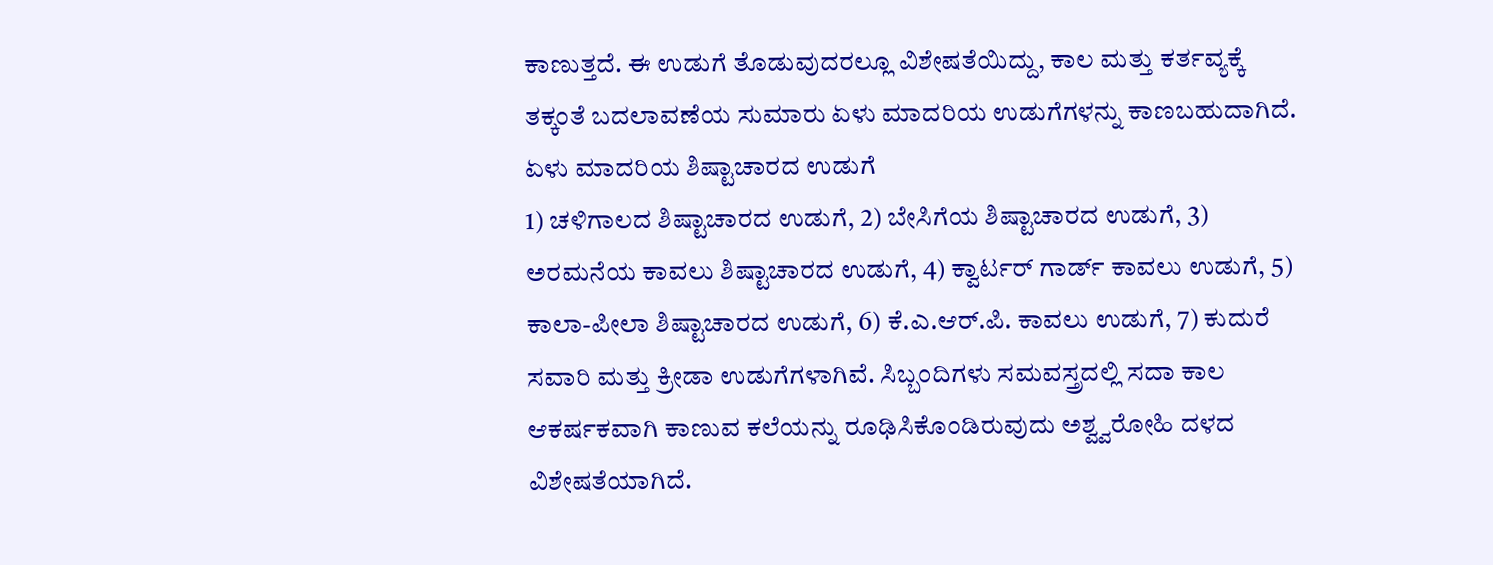ಕಾಣುತ್ತದೆ. ಈ ಉಡುಗೆ ತೊಡುವುದರಲ್ಲೂ ವಿಶೇಷತೆಯಿದ್ದು, ಕಾಲ ಮತ್ತು ಕರ್ತವ್ಯಕ್ಕೆ ತಕ್ಕಂತೆ ಬದಲಾವಣೆಯ ಸುಮಾರು ಏಳು ಮಾದರಿಯ ಉಡುಗೆಗಳನ್ನು ಕಾಣಬಹುದಾಗಿದೆ.
ಏಳು ಮಾದರಿಯ ಶಿಷ್ಟಾಚಾರದ ಉಡುಗೆ
1) ಚಳಿಗಾಲದ ಶಿಷ್ಟಾಚಾರದ ಉಡುಗೆ, 2) ಬೇಸಿಗೆಯ ಶಿಷ್ಟಾಚಾರದ ಉಡುಗೆ, 3) ಅರಮನೆಯ ಕಾವಲು ಶಿಷ್ಟಾಚಾರದ ಉಡುಗೆ, 4) ಕ್ವಾರ್ಟರ್ ಗಾರ್ಡ್ ಕಾವಲು ಉಡುಗೆ, 5) ಕಾಲಾ-ಪೀಲಾ ಶಿಷ್ಟಾಚಾರದ ಉಡುಗೆ, 6) ಕೆ.ಎ.ಆರ್.ಪಿ. ಕಾವಲು ಉಡುಗೆ, 7) ಕುದುರೆ ಸವಾರಿ ಮತ್ತು ಕ್ರೀಡಾ ಉಡುಗೆಗಳಾಗಿವೆ. ಸಿಬ್ಬಂದಿಗಳು ಸಮವಸ್ತ್ರದಲ್ಲಿ ಸದಾ ಕಾಲ ಆಕರ್ಷಕವಾಗಿ ಕಾಣುವ ಕಲೆಯನ್ನು ರೂಢಿಸಿಕೊಂಡಿರುವುದು ಅಶ್ವ್ವರೋಹಿ ದಳದ ವಿಶೇಷತೆಯಾಗಿದೆ.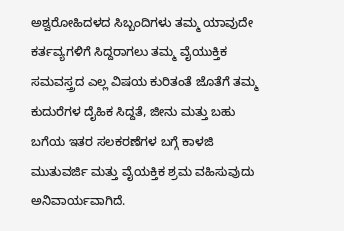ಅಶ್ವರೋಹಿದಳದ ಸಿಬ್ಬಂದಿಗಳು ತಮ್ಮ ಯಾವುದೇ ಕರ್ತವ್ಯಗಳಿಗೆ ಸಿದ್ದರಾಗಲು ತಮ್ಮ ವೈಯುಕ್ತಿಕ ಸಮವಸ್ತ್ರದ ಎಲ್ಲ ವಿಷಯ ಕುರಿತಂತೆ ಜೊತೆಗೆ ತಮ್ಮ ಕುದುರೆಗಳ ದೈಹಿಕ ಸಿದ್ದತೆ, ಜೀನು ಮತ್ತು ಬಹು ಬಗೆಯ ಇತರ ಸಲಕರಣೆಗಳ ಬಗ್ಗೆ ಕಾಳಜಿ ಮುತುವರ್ಜಿ ಮತ್ತು ವೈಯಕ್ತಿಕ ಶ್ರಮ ವಹಿಸುವುದು ಅನಿವಾರ್ಯವಾಗಿದೆ.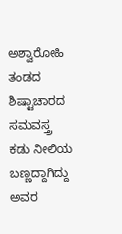ಅಶ್ವಾರೋಹಿ ತಂಡದ ಶಿಷ್ಟಾಚಾರದ ಸಮವಸ್ತ್ರ ಕಡು ನೀಲಿಯ ಬಣ್ಣದ್ದಾಗಿದ್ದು ಅವರ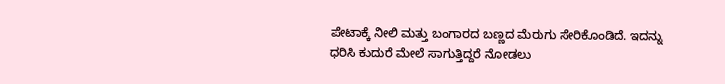ಪೇಟಾಕ್ಕೆ ನೀಲಿ ಮತ್ತು ಬಂಗಾರದ ಬಣ್ಣದ ಮೆರುಗು ಸೇರಿಕೊಂಡಿದೆ. ಇದನ್ನು ಧರಿಸಿ ಕುದುರೆ ಮೇಲೆ ಸಾಗುತ್ತಿದ್ದರೆ ನೋಡಲು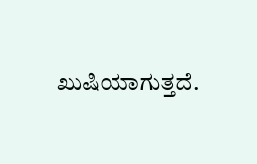ಖುಷಿಯಾಗುತ್ತದೆ.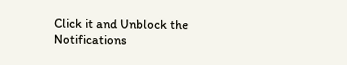Click it and Unblock the Notifications